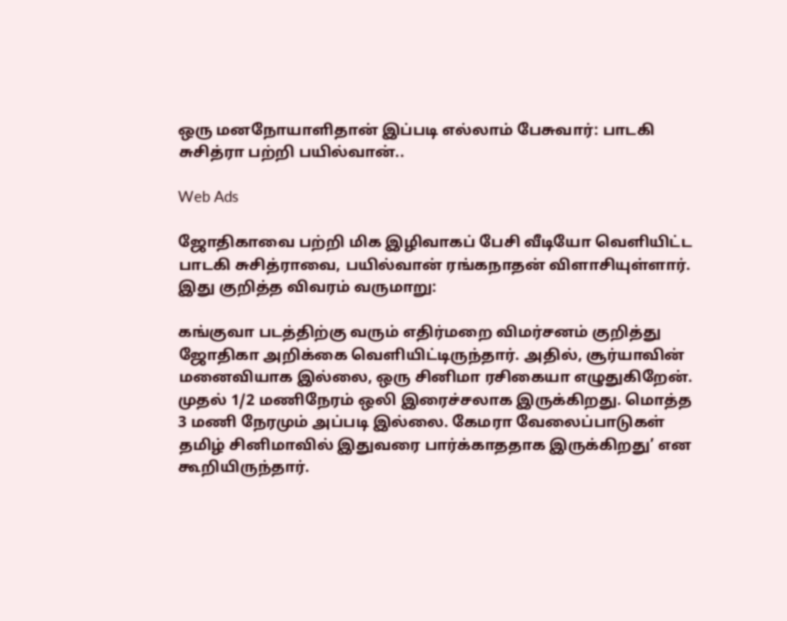ஒரு மனநோயாளிதான் இப்படி எல்லாம் பேசுவார்: பாடகி சுசித்ரா பற்றி பயில்வான்..

Web Ads

ஜோதிகாவை பற்றி மிக இழிவாகப் பேசி வீடியோ வெளியிட்ட பாடகி சுசித்ராவை, பயில்வான் ரங்கநாதன் விளாசியுள்ளார். இது குறித்த விவரம் வருமாறு:

கங்குவா படத்திற்கு வரும் எதிர்மறை விமர்சனம் குறித்து ஜோதிகா அறிக்கை வெளியிட்டிருந்தார். அதில், சூர்யாவின் மனைவியாக இல்லை, ஒரு சினிமா ரசிகையா எழுதுகிறேன். முதல் 1/2 மணிநேரம் ஒலி இரைச்சலாக இருக்கிறது. மொத்த 3 மணி நேரமும் அப்படி இல்லை. கேமரா வேலைப்பாடுகள் தமிழ் சினிமாவில் இதுவரை பார்க்காததாக இருக்கிறது’ என கூறியிருந்தார்.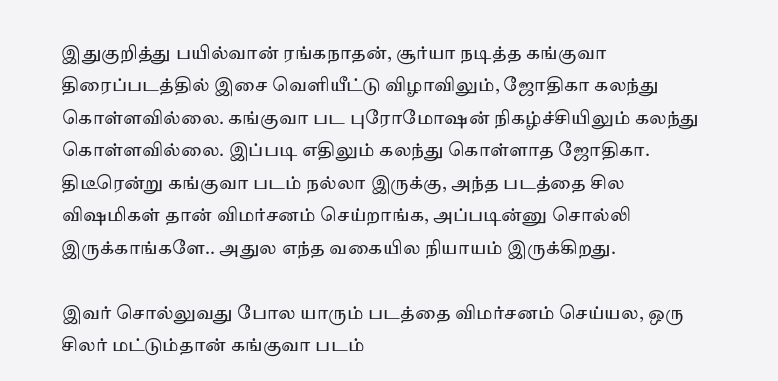இதுகுறித்து பயில்வான் ரங்கநாதன், சூர்யா நடித்த கங்குவா திரைப்படத்தில் இசை வெளியீட்டு விழாவிலும், ஜோதிகா கலந்து கொள்ளவில்லை. கங்குவா பட புரோமோஷன் நிகழ்ச்சியிலும் கலந்து கொள்ளவில்லை. இப்படி எதிலும் கலந்து கொள்ளாத ஜோதிகா. திடீரென்று கங்குவா படம் நல்லா இருக்கு, அந்த படத்தை சில விஷமிகள் தான் விமர்சனம் செய்றாங்க, அப்படின்னு சொல்லி இருக்காங்களே.. அதுல எந்த வகையில நியாயம் இருக்கிறது.

இவர் சொல்லுவது போல யாரும் படத்தை விமர்சனம் செய்யல, ஒரு சிலர் மட்டும்தான் கங்குவா படம்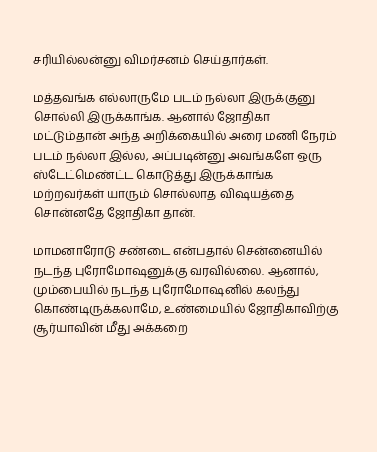சரியில்லன்னு விமர்சனம் செய்தார்கள்.

மத்தவங்க எல்லாருமே படம் நல்லா இருக்குனு சொல்லி இருக்காங்க. ஆனால் ஜோதிகா மட்டும்தான் அந்த அறிக்கையில் அரை மணி நேரம் படம் நல்லா இல்ல, அப்படின்னு அவங்களே ஒரு ஸ்டேட்மெண்ட்ட கொடுத்து இருக்காங்க மற்றவர்கள் யாரும் சொல்லாத விஷயத்தை சொன்னதே ஜோதிகா தான்.

மாமனாரோடு சண்டை என்பதால் சென்னையில் நடந்த புரோமோஷனுக்கு வரவில்லை. ஆனால், மும்பையில் நடந்த புரோமோஷனில் கலந்து கொண்டிருக்கலாமே, உண்மையில் ஜோதிகாவிற்கு சூர்யாவின் மீது அக்கறை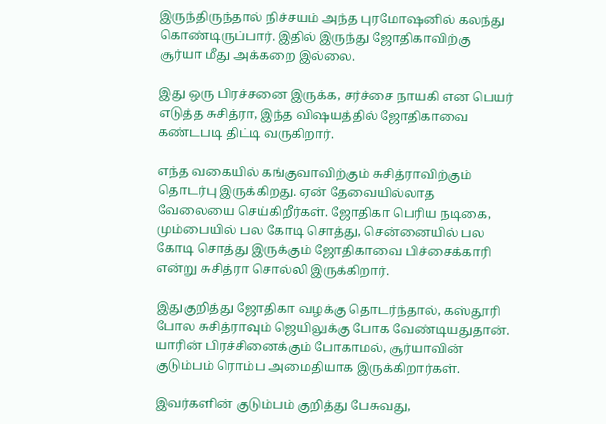இருந்திருந்தால் நிச்சயம் அந்த புரமோஷனில் கலந்து கொண்டிருப்பார். இதில் இருந்து ஜோதிகாவிற்கு சூர்யா மீது அக்கறை இல்லை.

இது ஒரு பிரச்சனை இருக்க, சர்ச்சை நாயகி என பெயர் எடுத்த சுசித்ரா, இந்த விஷயத்தில் ஜோதிகாவை கண்டபடி திட்டி வருகிறார்.

எந்த வகையில் கங்குவாவிற்கும் சுசித்ராவிற்கும் தொடர்பு இருக்கிறது. ஏன் தேவையில்லாத வேலையை செய்கிறீர்கள். ஜோதிகா பெரிய நடிகை, மும்பையில் பல கோடி சொத்து, சென்னையில் பல கோடி சொத்து இருக்கும் ஜோதிகாவை பிச்சைக்காரி என்று சுசித்ரா சொல்லி இருக்கிறார்.

இதுகுறித்து ஜோதிகா வழக்கு தொடர்ந்தால், கஸ்தூரி போல சுசித்ராவும் ஜெயிலுக்கு போக வேண்டியதுதான். யாரின் பிரச்சினைக்கும் போகாமல், சூர்யாவின் குடும்பம் ரொம்ப அமைதியாக இருக்கிறார்கள்.

இவர்களின் குடும்பம் குறித்து பேசுவது,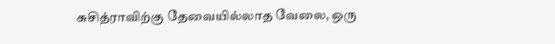சுசித்ராவிற்கு தேவையில்லாத வேலை, ஒரு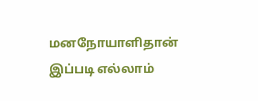மனநோயாளிதான் இப்படி எல்லாம்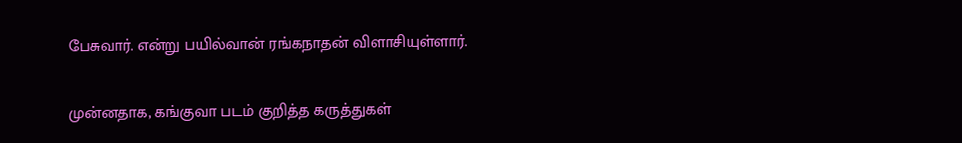பேசுவார். என்று பயில்வான் ரங்கநாதன் விளாசியுள்ளார்.

முன்னதாக, கங்குவா படம் குறித்த கருத்துகள்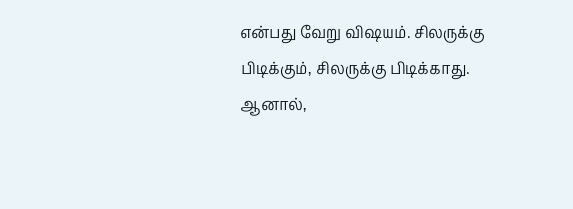என்பது வேறு விஷயம். சிலருக்கு பிடிக்கும், சிலருக்கு பிடிக்காது. ஆனால்,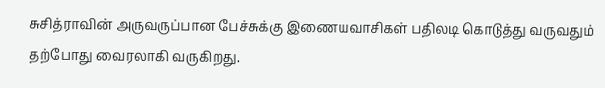சுசித்ராவின் அருவருப்பான பேச்சுக்கு இணையவாசிகள் பதிலடி கொடுத்து வருவதும் தற்போது வைரலாகி வருகிறது.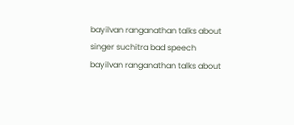bayilvan ranganathan talks about singer suchitra bad speech
bayilvan ranganathan talks about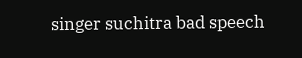singer suchitra bad speech